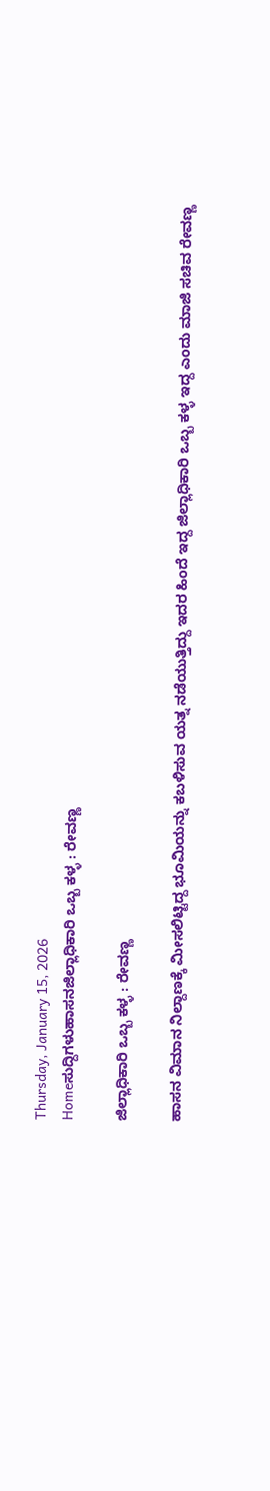Thursday, January 15, 2026
Homeಸುದ್ದಿಗಳುಹಾಸನಜಿಲ್ಲಾಧಿಕಾರಿ ಒಬ್ಬ ಕಳ್ಳ : ರೇವಣ್ಣ

ಜಿಲ್ಲಾಧಿಕಾರಿ ಒಬ್ಬ ಕಳ್ಳ : ರೇವಣ್ಣ

ಹಾಸನ ವಿಮಾನ ನಿಲ್ದಾಣಕ್ಕೆ ಮೀಸಲಿಟ್ಟಿದ್ದ ಭೂಮಿಯನ್ನು ಕಬಳಿಸುವ ಯತ್ನ ನಡೆಯುತ್ತಿದ್ದು ಇದರ ಹಿಂದೆ ಇದ್ದ ಜಿಲ್ಲಾಧಿಕಾರಿ ಒಬ್ಬ ಕಳ್ಳ ಇದ್ದ ಎಂದು ಮಾಜಿ ಸಚಿವ ರೇವಣ್ಣ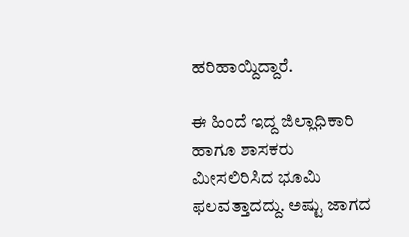ಹರಿಹಾಯ್ದಿದ್ದಾರೆ.

ಈ ಹಿಂದೆ ಇದ್ದ ಜಿಲ್ಲಾಧಿಕಾರಿ ಹಾಗೂ ಶಾಸಕರು ಮೀಸಲಿರಿಸಿದ ಭೂಮಿ ಫಲವತ್ತಾದದ್ದು. ಅಷ್ಟು ಜಾಗದ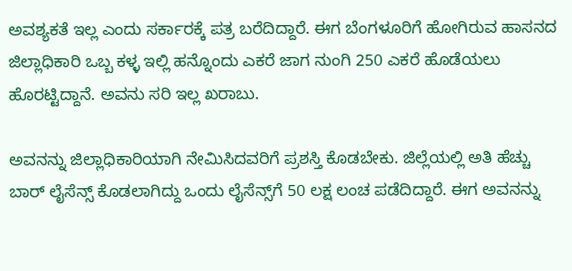ಅವಶ್ಯಕತೆ ಇಲ್ಲ ಎಂದು ಸರ್ಕಾರಕ್ಕೆ ಪತ್ರ ಬರೆದಿದ್ದಾರೆ. ಈಗ ಬೆಂಗಳೂರಿಗೆ ಹೋಗಿರುವ ಹಾಸನದ ಜಿಲ್ಲಾಧಿಕಾರಿ ಒಬ್ಬ ಕಳ್ಳ ಇಲ್ಲಿ ಹನ್ನೊಂದು ಎಕರೆ ಜಾಗ ನುಂಗಿ 250 ಎಕರೆ ಹೊಡೆಯಲು ಹೊರಟ್ಟಿದ್ದಾನೆ. ಅವನು ಸರಿ ಇಲ್ಲ ಖರಾಬು.

ಅವನನ್ನು ಜಿಲ್ಲಾಧಿಕಾರಿಯಾಗಿ ನೇಮಿಸಿದವರಿಗೆ ಪ್ರಶಸ್ತಿ ಕೊಡಬೇಕು. ಜಿಲ್ಲೆಯಲ್ಲಿ ಅತಿ ಹೆಚ್ಚು ಬಾರ್ ಲೈಸೆನ್ಸ್ ಕೊಡಲಾಗಿದ್ದು ಒಂದು ಲೈಸೆನ್ಸ್‌ಗೆ 50 ಲಕ್ಷ ಲಂಚ ಪಡೆದಿದ್ದಾರೆ. ಈಗ ಅವನನ್ನು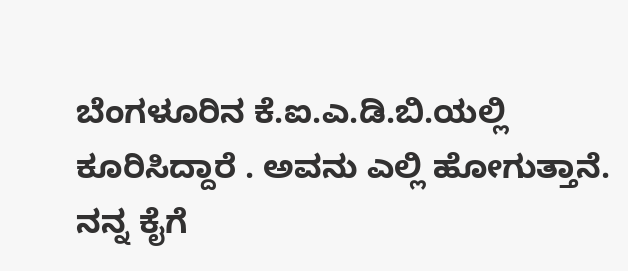ಬೆಂಗಳೂರಿನ ಕೆ.ಐ.ಎ.ಡಿ.ಬಿ.ಯಲ್ಲಿ ಕೂರಿಸಿದ್ದಾರೆ . ಅವನು ಎಲ್ಲಿ ಹೋಗುತ್ತಾನೆ. ನನ್ನ ಕೈಗೆ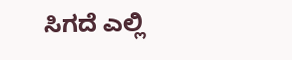ಸಿಗದೆ ಎಲ್ಲಿ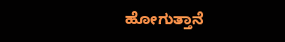ಹೋಗುತ್ತಾನೆ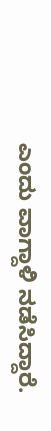ಎಂದು ವಾಗ್ದಾಳಿ ನಡೆಸಿದ್ದಾರೆ.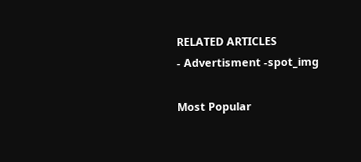RELATED ARTICLES
- Advertisment -spot_img

Most Popular